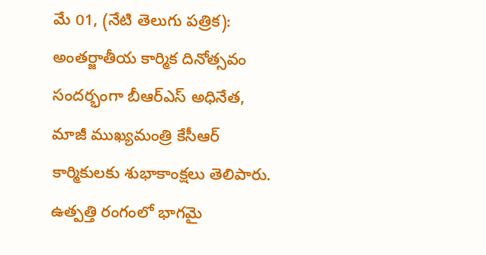మే 01, (నేటి తెలుగు పత్రిక): అంతర్జాతీయ కార్మిక దినోత్సవం సందర్భంగా బీఆర్ఎస్ అధినేత, మాజీ ముఖ్యమంత్రి కేసీఆర్ కార్మికులకు శుభాకాంక్షలు తెలిపారు. ఉత్పత్తి రంగంలో భాగమై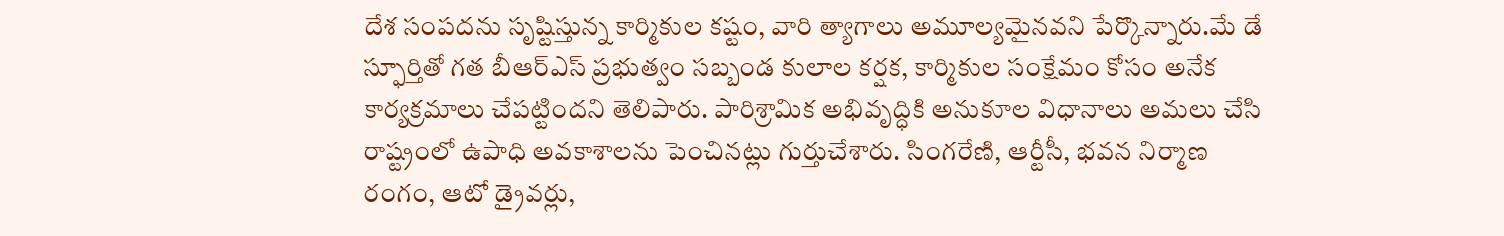దేశ సంపదను సృష్టిస్తున్న కార్మికుల కష్టం, వారి త్యాగాలు అమూల్యమైనవని పేర్కొన్నారు.మే డే స్ఫూర్తితో గత బీఆర్ఎస్ ప్రభుత్వం సబ్బండ కులాల కర్షక, కార్మికుల సంక్షేమం కోసం అనేక కార్యక్రమాలు చేపట్టిందని తెలిపారు. పారిశ్రామిక అభివృద్ధికి అనుకూల విధానాలు అమలు చేసి రాష్ట్రంలో ఉపాధి అవకాశాలను పెంచినట్లు గుర్తుచేశారు. సింగరేణి, ఆర్టీసీ, భవన నిర్మాణ రంగం, ఆటో డ్రైవర్లు,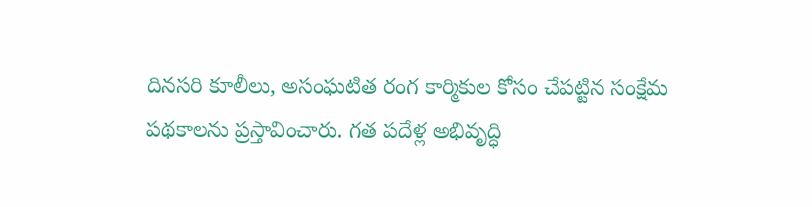దినసరి కూలీలు, అసంఘటిత రంగ కార్మికుల కోసం చేపట్టిన సంక్షేమ పథకాలను ప్రస్తావించారు. గత పదేళ్ల అభివృద్ధి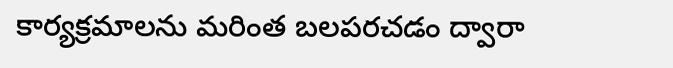కార్యక్రమాలను మరింత బలపరచడం ద్వారా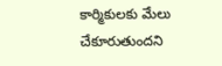కార్మికులకు మేలు చేకూరుతుందని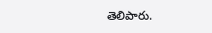తెలిపారు.